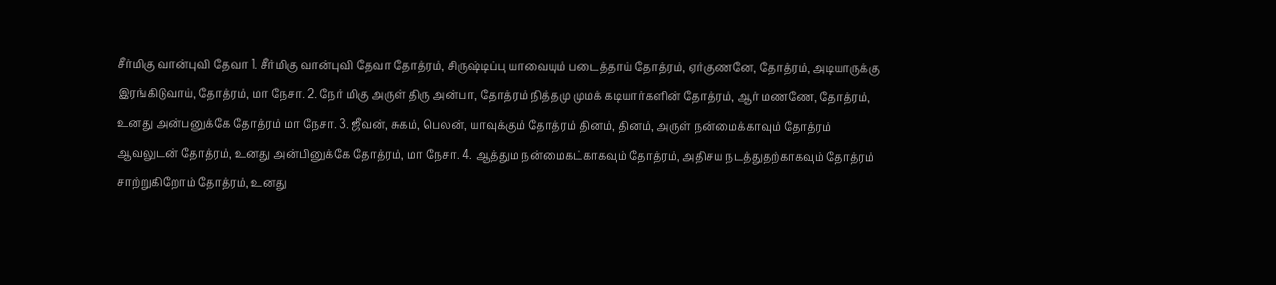சீர்மிகு வான்புவி தேவா 1. சீர்மிகு வான்புவி தேவா தோத்ரம், சிருஷ்டிப்பு யாவையும் படைத்தாய் தோத்ரம், ஏர்குணனே, தோத்ரம், அடியாருக்கு இரங்கிடுவாய், தோத்ரம், மா நேசா. 2. நேர் மிகு அருள் திரு அன்பா, தோத்ரம் நித்தமு முமக் கடியார்களின் தோத்ரம், ஆர் மணணே, தோத்ரம், உனது அன்பனுக்கே தோத்ரம் மா நேசா. 3. ஜீவன், சுகம், பெலன், யாவுக்கும் தோத்ரம் தினம், தினம், அருள் நன்மைக்காவும் தோத்ரம் ஆவலுடன் தோத்ரம், உனது அன்பினுக்கே தோத்ரம், மா நேசா. 4. ஆத்தும நன்மைகட்காகவும் தோத்ரம், அதிசய நடத்துதற்காகவும் தோத்ரம் சாற்றுகிறோம் தோத்ரம், உனது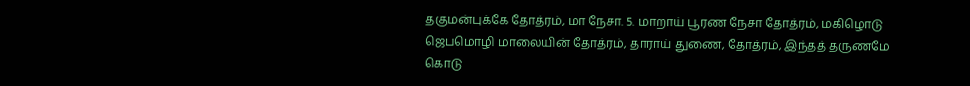தகுமன்புக்கே தோத்ரம், மா நேசா. 5. மாறாய் பூரண நேசா தோத்ரம், மகிழொடு ஜெபமொழி மாலையின் தோத்ரம், தாராய் துணை, தோத்ரம், இந்தத் தருணமே கொடு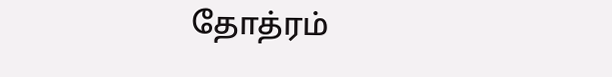தோத்ரம்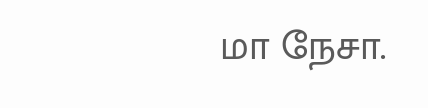மா நேசா.